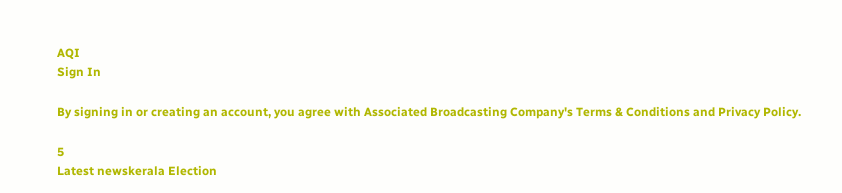AQI
Sign In

By signing in or creating an account, you agree with Associated Broadcasting Company's Terms & Conditions and Privacy Policy.

5
Latest newskerala Election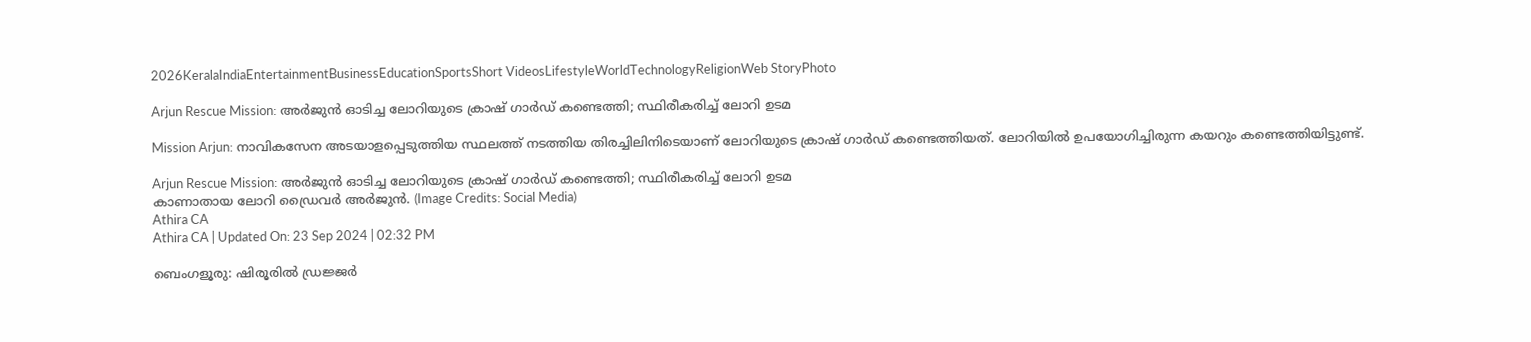2026KeralaIndiaEntertainmentBusinessEducationSportsShort VideosLifestyleWorldTechnologyReligionWeb StoryPhoto

Arjun Rescue Mission: അർജുൻ ഓടിച്ച ലോറിയുടെ ക്രാഷ് ഗാർഡ് കണ്ടെത്തി; സ്ഥിരീകരിച്ച് ലോറി ഉടമ

Mission Arjun: നാവികസേന അടയാളപ്പെടുത്തിയ സ്ഥലത്ത് നടത്തിയ തിരച്ചിലിനിടെയാണ് ലോറിയുടെ ക്രാഷ് ഗാർഡ് കണ്ടെത്തിയത്. ലോറിയിൽ ഉപയോഗിച്ചിരുന്ന കയറും കണ്ടെത്തിയിട്ടുണ്ട്.

Arjun Rescue Mission: അർജുൻ ഓടിച്ച ലോറിയുടെ ക്രാഷ് ഗാർഡ് കണ്ടെത്തി; സ്ഥിരീകരിച്ച് ലോറി ഉടമ
കാണാതായ ലോറി ഡ്രൈവർ അർജുൻ. (Image Credits: Social Media)
Athira CA
Athira CA | Updated On: 23 Sep 2024 | 02:32 PM

ബെംഗളൂരു: ഷിരൂരിൽ ഡ്രജ്ജർ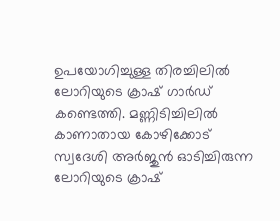ഉപയോഗിച്ചുള്ള തിരച്ചിലിൽ ലോറിയുടെ ക്രാഷ് ഗാർഡ് കണ്ടെത്തി. മണ്ണിടിച്ചിലിൽ കാണാതായ കോഴിക്കോട് സ്വദേശി അർജുൻ ഓടിച്ചിരുന്ന ലോറിയുടെ ക്രാഷ്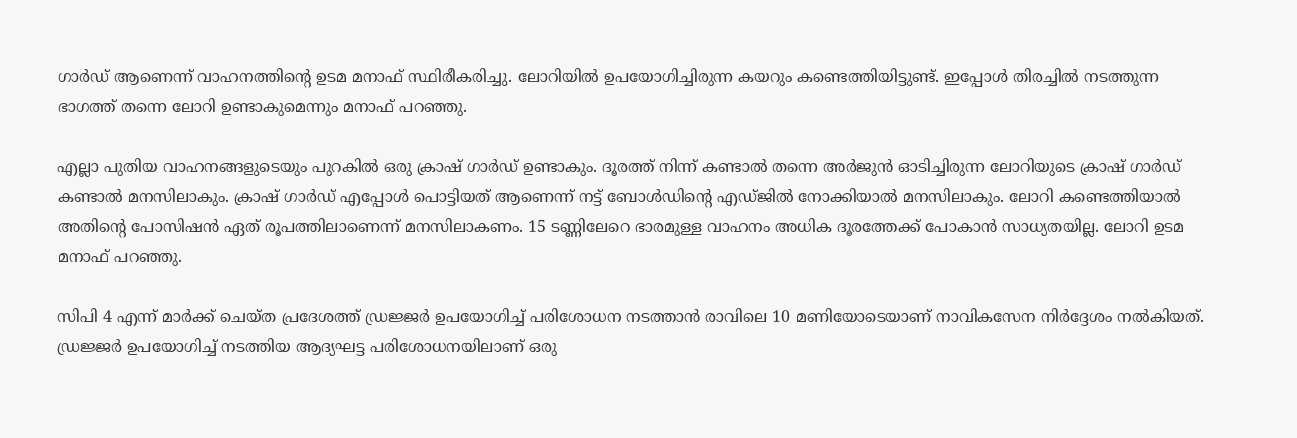ഗാർഡ് ആണെന്ന് വാഹനത്തിന്റെ ഉടമ മനാഫ് സ്ഥിരീകരിച്ചു. ലോറിയിൽ ഉപയോഗിച്ചിരുന്ന കയറും കണ്ടെത്തിയിട്ടുണ്ട്. ഇപ്പോൾ തിരച്ചിൽ നടത്തുന്ന ഭാഗത്ത് തന്നെ ലോറി ഉണ്ടാകുമെന്നും മനാഫ് പറഞ്ഞു.

എല്ലാ പുതിയ വാഹനങ്ങളുടെയും പുറകിൽ ഒരു ക്രാഷ് ഗാർഡ് ഉണ്ടാകും. ദൂരത്ത് നിന്ന് കണ്ടാൽ തന്നെ അർജുൻ ഓടിച്ചിരുന്ന ലോറിയുടെ ക്രാഷ് ഗാർഡ് കണ്ടാൽ മനസിലാകും. ക്രാഷ് ഗാർഡ് എപ്പോൾ പൊട്ടിയത് ആണെന്ന് നട്ട് ബോൾഡിന്റെ എഡ്ജിൽ നോക്കിയാൽ മനസിലാകും. ലോറി കണ്ടെത്തിയാൽ അതിന്റെ പോസിഷൻ ഏത് രൂപത്തിലാണെന്ന് മനസിലാകണം. 15 ടണ്ണിലേറെ ഭാരമുള്ള വാഹനം അധിക ദൂരത്തേക്ക് പോകാൻ സാധ്യതയില്ല. ലോറി ഉടമ മനാഫ് പറഞ്ഞു.

സിപി 4 എന്ന് മാർക്ക് ചെയ്ത പ്രദേശത്ത് ഡ്രജ്ജർ ഉപയോഗിച്ച് പരിശോധന നടത്താൻ രാവിലെ 10 മണിയോടെയാണ് നാവികസേന നിർദ്ദേശം നൽകിയത്. ഡ്രജ്ജർ ഉപയോഗിച്ച് നടത്തിയ ആദ്യഘട്ട പരിശോധനയിലാണ് ഒരു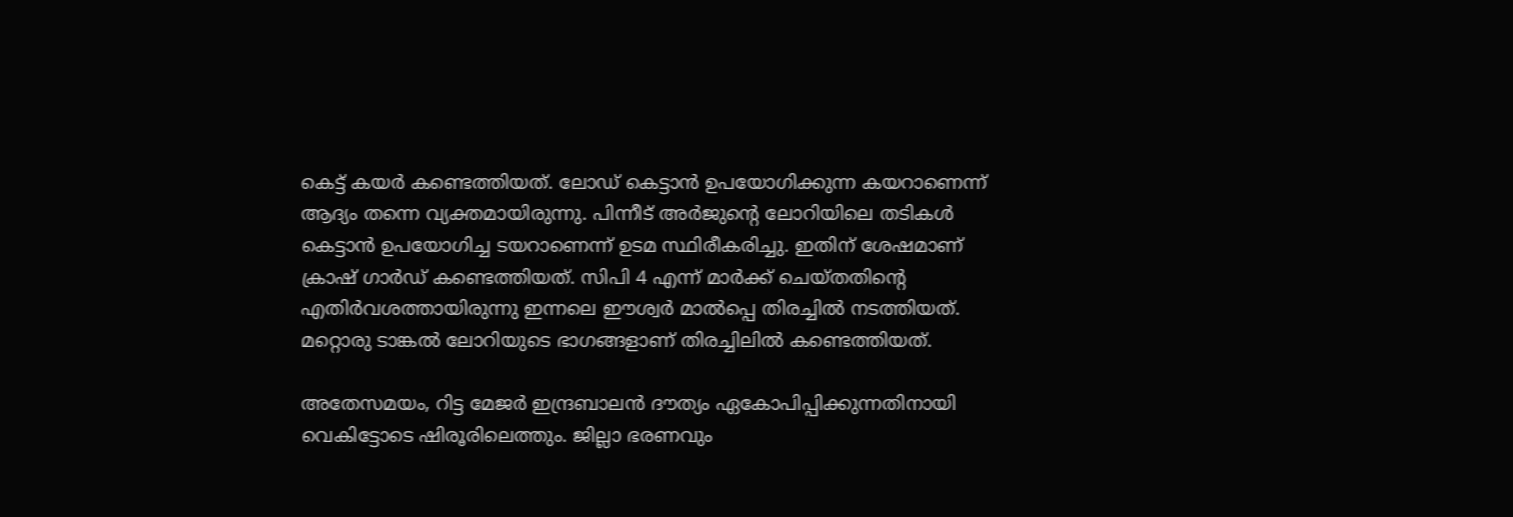കെട്ട് കയർ കണ്ടെത്തിയത്. ലോഡ് കെട്ടാൻ ഉപയോഗിക്കുന്ന കയറാണെന്ന് ആദ്യം തന്നെ വ്യക്തമായിരുന്നു. പിന്നീട് അർജുന്റെ ലോറിയിലെ തടികൾ കെട്ടാൻ ഉപയോഗിച്ച ടയറാണെന്ന് ഉടമ സ്ഥിരീകരിച്ചു. ഇതിന് ശേഷമാണ് ക്രാഷ് ഗാർഡ് കണ്ടെത്തിയത്. സിപി 4 എന്ന് മാർക്ക് ചെയ്തതിന്റെ എതിർവശത്തായിരുന്നു ഇന്നലെ ഈശ്വർ മാൽപ്പെ തിരച്ചിൽ നടത്തിയത്. മറ്റൊരു ടാങ്കൽ ലോറിയുടെ ഭാഗങ്ങളാണ് തിരച്ചിലിൽ കണ്ടെത്തിയത്.

അതേസമയം, റിട്ട മേജർ ഇന്ദ്രബാലൻ ദൗത്യം ഏകോപിപ്പിക്കുന്നതിനായി വെകിട്ടോടെ ഷിരൂരിലെത്തും. ജില്ലാ ഭരണവും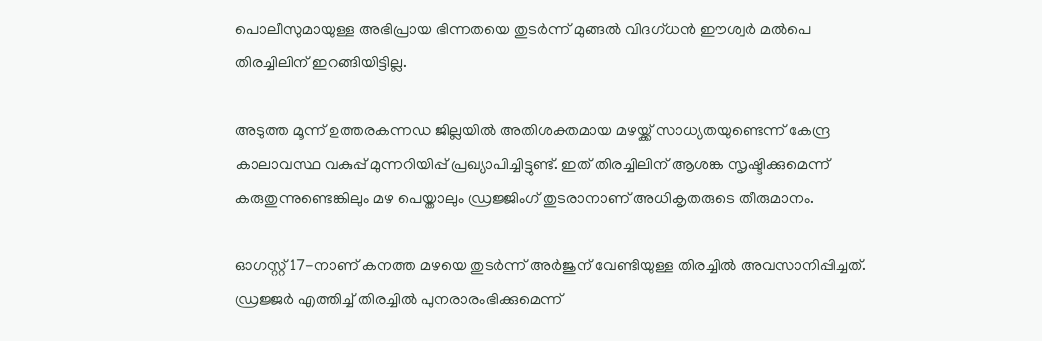പൊലീസുമായുള്ള അഭിപ്രായ ഭിന്നതയെ തുടർന്ന് മുങ്ങൽ വിദഗ്ധൻ ഈശ്വർ മൽപെ തിരച്ചിലിന് ഇറങ്ങിയിട്ടില്ല.

അടുത്ത മൂന്ന് ഉത്തരകന്നഡ ജില്ലയിൽ അതിശക്തമായ മഴയ്ക്ക് സാധ്യതയുണ്ടെന്ന് കേന്ദ്ര കാലാവസ്ഥ വകുപ്പ് മുന്നറിയിപ്പ് പ്രഖ്യാപിച്ചിട്ടുണ്ട്. ഇത് തിരച്ചിലിന് ആശങ്ക സൃഷ്ടിക്കുമെന്ന് കരുതുന്നുണ്ടെങ്കിലും മഴ പെയ്താലും ഡ്രജ്ജിംഗ് തുടരാനാണ് അധികൃതരുടെ തീരുമാനം.

ഓഗസ്റ്റ് 17-നാണ് കനത്ത മഴയെ തുടർന്ന് അർജുന് വേണ്ടിയുള്ള തിരച്ചിൽ അവസാനിപ്പിച്ചത്. ഡ്രജ്ജർ എത്തിച്ച് തിരച്ചിൽ പുനരാരംഭിക്കുമെന്ന്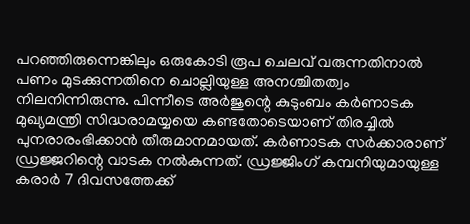പറഞ്ഞിരുന്നെങ്കിലും ഒരുകോടി രൂപ ചെലവ് വരുന്നതിനാല്‍ പണം മുടക്കുന്നതിനെ ചൊല്ലിയുള്ള അനശ്ചിതത്വം നിലനിന്നിരുന്നു. പിന്നീടെ അർജുന്റെ കുടുംബം കര്‍ണാടക മുഖ്യമന്ത്രി സിദ്ധരാമയ്യയെ കണ്ടതോടെയാണ് തിരച്ചില്‍ പുനരാരംഭിക്കാന്‍ തീരുമാനമായത്. കർണാടക സർക്കാരാണ് ഡ്രജ്ജറിന്റെ വാടക നൽകുന്നത്. ഡ്രജ്ജിംഗ് കമ്പനിയുമായുള്ള കരാർ 7 ദിവസത്തേക്ക്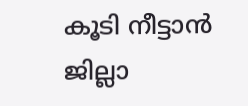കൂടി നീട്ടാൻ ജില്ലാ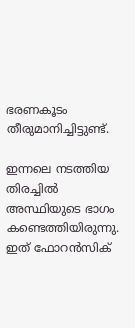ഭരണകൂടം തീരുമാനിച്ചിട്ടുണ്ട്.

ഇന്നലെ നടത്തിയ തിരച്ചിൽ അസ്ഥിയുടെ ഭാഗം കണ്ടെത്തിയിരുന്നു. ഇത് ഫോറൻസിക്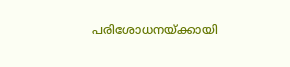പരിശോധനയ്ക്കായി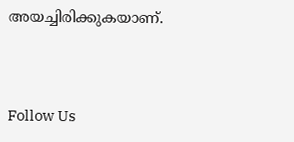അയച്ചിരിക്കുകയാണ്.



Follow Us